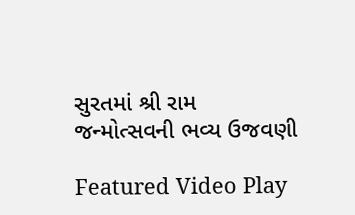સુરતમાં શ્રી રામ જન્મોત્સવની ભવ્ય ઉજવણી

Featured Video Play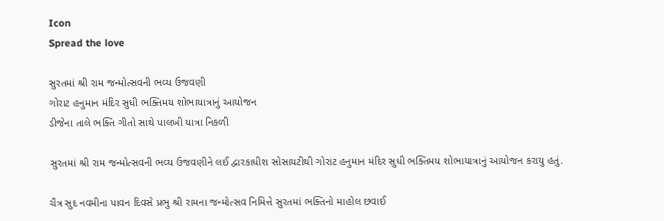Icon
Spread the love

સુરતમાં શ્રી રામ જન્મોત્સવની ભવ્ય ઉજવણી
ગોરાટ હનુમાન મંદિર સુધી ભક્તિમય શોભાયાત્રાનું આયોજન
ડીજેના તાલે ભક્તિ ગીતો સાથે પાલખી યાત્રા નિકળી

સુરતમાં શ્રી રામ જન્મોત્સવની ભવ્ય ઉજવણીને લઈ દ્વારકાધીશ સોસાયટીથી ગોરાટ હનુમાન મંદિર સુધી ભક્તિમય શોભાયાત્રાનું આયોજન કરાયુ હતું.

ચૈત્ર સુદ નવમીના પાવન દિવસે પ્રભુ શ્રી રામના જન્મોત્સવ નિમિત્તે સુરતમાં ભક્તિનો માહોલ છવાઈ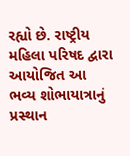રહ્યો છે. રાષ્ટ્રીય મહિલા પરિષદ દ્વારા આયોજિત આ ભવ્ય શોભાયાત્રાનું પ્રસ્થાન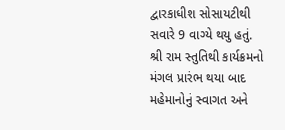દ્વારકાધીશ સોસાયટીથી સવારે 9 વાગ્યે થયુ હતું. શ્રી રામ સ્તુતિથી કાર્યક્રમનો મંગલ પ્રારંભ થયા બાદ મહેમાનોનું સ્વાગત અને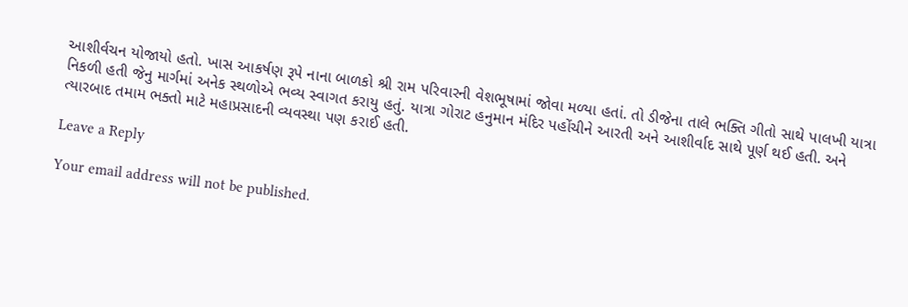આશીર્વચન યોજાયો હતો. ખાસ આકર્ષણ રૂપે નાના બાળકો શ્રી રામ પરિવારની વેશભૂષામાં જોવા મળ્યા હતાં. તો ડીજેના તાલે ભક્તિ ગીતો સાથે પાલખી યાત્રા નિકળી હતી જેનુ માર્ગમાં અનેક સ્થળોએ ભવ્ય સ્વાગત કરાયુ હતું. યાત્રા ગોરાટ હનુમાન મંદિર પહોંચીને આરતી અને આશીર્વાદ સાથે પૂર્ણ થઈ હતી. અને ત્યારબાદ તમામ ભક્તો માટે મહાપ્રસાદની વ્યવસ્થા પણ કરાઈ હતી.

Leave a Reply

Your email address will not be published.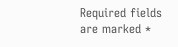Required fields are marked *